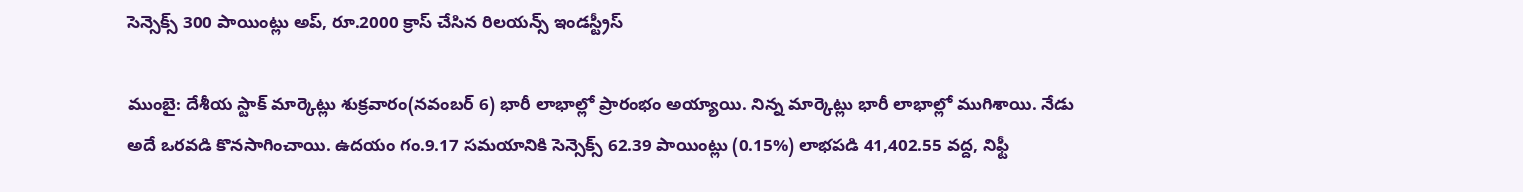సెన్సెక్స్ 300 పాయింట్లు అప్, రూ.2000 క్రాస్ చేసిన రిలయన్స్ ఇండస్ట్రీస్

ముంబై: దేశీయ స్టాక్ మార్కెట్లు శుక్రవారం(నవంబర్ 6) భారీ లాభాల్లో ప్రారంభం అయ్యాయి. నిన్న మార్కెట్లు భారీ లాభాల్లో ముగిశాయి. నేడు అదే ఒరవడి కొనసాగించాయి. ఉదయం గం.9.17 సమయానికి సెన్సెక్స్ 62.39 పాయింట్లు (0.15%) లాభపడి 41,402.55 వద్ద, నిఫ్టీ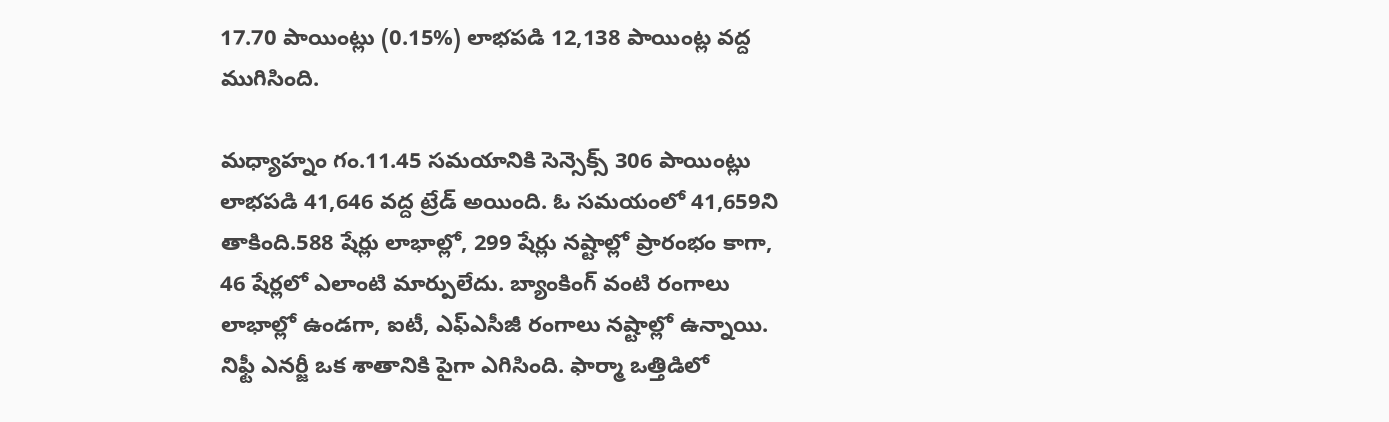17.70 పాయింట్లు (0.15%) లాభపడి 12,138 పాయింట్ల వద్ద ముగిసింది.

మధ్యాహ్నం గం.11.45 సమయానికి సెన్సెక్స్ 306 పాయింట్లు లాభపడి 41,646 వద్ద ట్రేడ్ అయింది. ఓ సమయంలో 41,659ని తాకింది.588 షేర్లు లాభాల్లో, 299 షేర్లు నష్టాల్లో ప్రారంభం కాగా, 46 షేర్లలో ఎలాంటి మార్పులేదు. బ్యాంకింగ్ వంటి రంగాలు లాభాల్లో ఉండగా, ఐటీ, ఎఫ్ఎసీజీ రంగాలు నష్టాల్లో ఉన్నాయి. నిఫ్టీ ఎనర్జీ ఒక శాతానికి పైగా ఎగిసింది. ఫార్మా ఒత్తిడిలో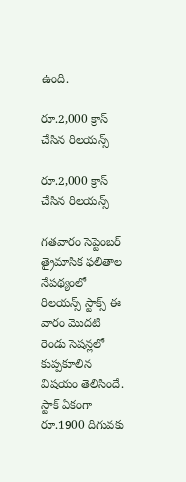ఉంది.

రూ.2,000 క్రాస్ చేసిన రిలయన్స్

రూ.2,000 క్రాస్ చేసిన రిలయన్స్

గతవారం సెప్టెంబర్ త్రైమాసిక ఫలితాల నేపథ్యంలో రిలయన్స్ స్టాక్స్ ఈ వారం మొదటి రెండు సెషన్లలో కుప్పకూలిన విషయం తెలిసిందే. స్టాక్ ఏకంగా రూ.1900 దిగువకు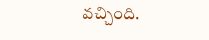వచ్చింది.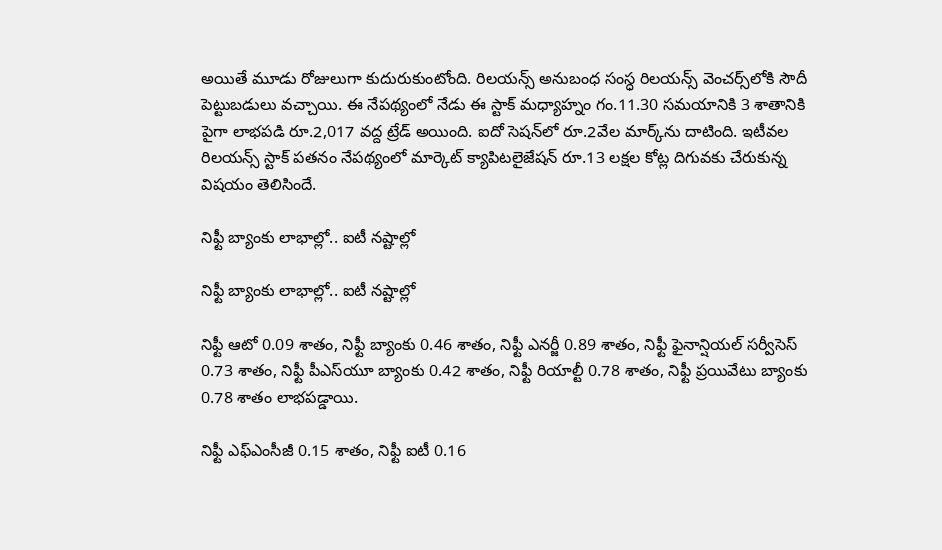అయితే మూడు రోజులుగా కుదురుకుంటోంది. రిలయన్స్ అనుబంధ సంస్ధ రిలయన్స్ వెంచర్స్‌లోకి సౌదీ పెట్టుబడులు వచ్చాయి. ఈ నేపథ్యంలో నేడు ఈ స్టాక్ మధ్యాహ్నం గం.11.30 సమయానికి 3 శాతానికి పైగా లాభపడి రూ.2,017 వద్ద ట్రేడ్ అయింది. ఐదో సెషన్‌లో రూ.2వేల మార్క్‌ను దాటింది. ఇటీవల రిలయన్స్ స్టాక్ పతనం నేపథ్యంలో మార్కెట్ క్యాపిటలైజేషన్ రూ.13 లక్షల కోట్ల దిగువకు చేరుకున్న విషయం తెలిసిందే.

నిఫ్టీ బ్యాంకు లాభాల్లో.. ఐటీ నష్టాల్లో

నిఫ్టీ బ్యాంకు లాభాల్లో.. ఐటీ నష్టాల్లో

నిఫ్టీ ఆటో 0.09 శాతం, నిఫ్టీ బ్యాంకు 0.46 శాతం, నిఫ్టీ ఎనర్జీ 0.89 శాతం, నిఫ్టీ ఫైనాన్షియల్ సర్వీసెస్ 0.73 శాతం, నిఫ్టీ పీఎస్‌యూ బ్యాంకు 0.42 శాతం, నిఫ్టీ రియాల్టీ 0.78 శాతం, నిఫ్టీ ప్రయివేటు బ్యాంకు 0.78 శాతం లాభపడ్డాయి.

నిఫ్టీ ఎఫ్‌ఎంసీజీ 0.15 శాతం, నిఫ్టీ ఐటీ 0.16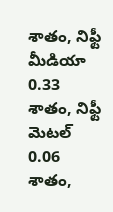శాతం, నిఫ్టీ మీడియా 0.33 శాతం, నిఫ్టీ మెటల్ 0.06 శాతం,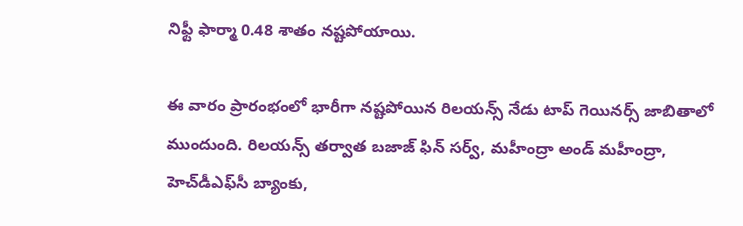నిఫ్టీ ఫార్మా 0.48 శాతం నష్టపోయాయి.

ఈ వారం ప్రారంభంలో భారీగా నష్టపోయిన రిలయన్స్ నేడు టాప్ గెయినర్స్ జాబితాలో ముందుంది. రిలయన్స్ తర్వాత బజాజ్ ఫిన్ సర్వ్, మహీంద్రా అండ్ మహీంద్రా, హెచ్‌డీఎఫ్‌సీ బ్యాంకు,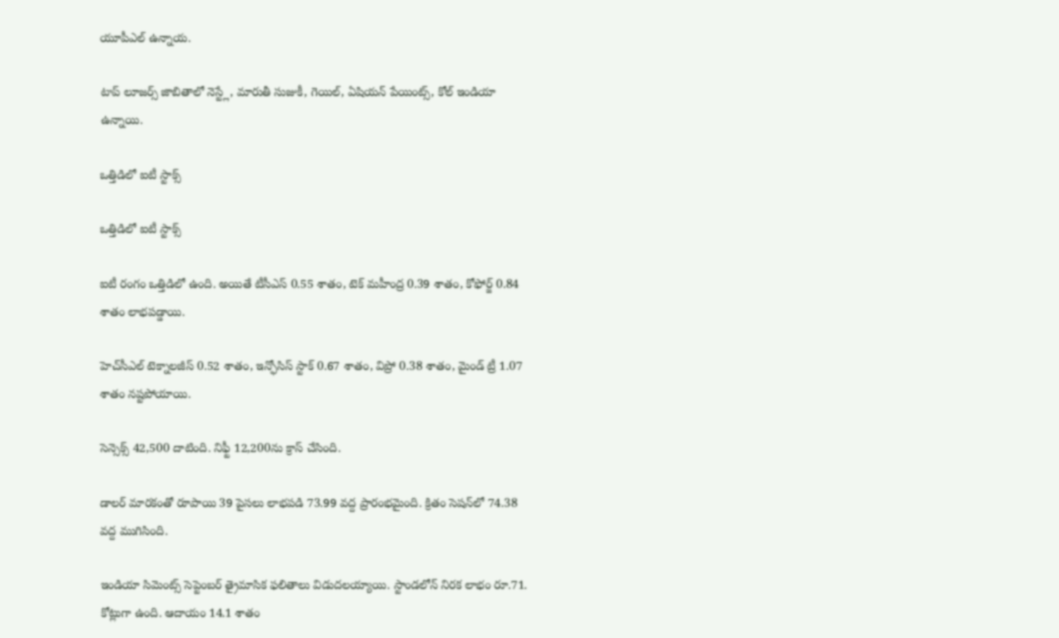యూపీఎల్ ఉన్నాయ.

టాప్ లూజర్స్ జాబితాలో నెస్ట్లే, మారుతీ సుజుకీ, గెయిల్, ఏషియన్ పేయింట్స్, కోల్ ఇండియా ఉన్నాయి.

ఒత్తిడిలో ఐటీ స్టాక్స్

ఒత్తిడిలో ఐటీ స్టాక్స్

ఐటీ రంగం ఒత్తిడిలో ఉంది. అయితే టీసీఎస్ 0.55 శాతం, టెక్ మహీంద్ర 0.39 శాతం, కోఫోర్జ్ 0.84 శాతం లాభపడ్డాయి.

హెచ్‌సీఎల్ టెక్నాలజీస్ 0.52 శాతం, ఇన్ఫోసిస్ స్టాక్ 0.67 శాతం, విప్రో 0.38 శాతం, మైండ్ ట్రీ 1.07 శాతం నష్టపోయాయి.

సెన్సెక్స్ 42,500 దాటింది. నిఫ్టీ 12,200ను క్రాస్ చేసింది.

డాలర్ మారకంతో రూపాయి 39 పైసలు లాభపడి 73.99 వద్ద ప్రారంభమైంది. క్రితం సెషన్‌లో 74.38 వద్ద ముగిసింది.

ఇండియా సిమెంట్స్ సెప్టెంబర్ త్రైమాసిక ఫలితాలు విడుదలయ్యాయి. స్టాండలోన్ నిరక లాభం రూ.71. కోట్లుగా ఉంది. ఆదాయం 14.1 శాతం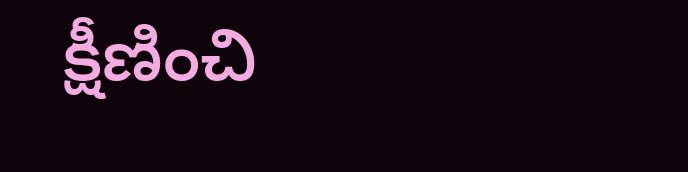క్షీణించి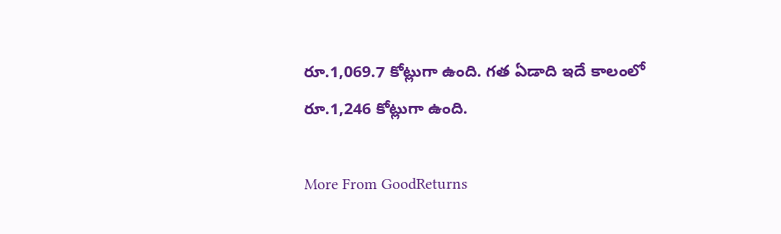రూ.1,069.7 కోట్లుగా ఉంది. గత ఏడాది ఇదే కాలంలో రూ.1,246 కోట్లుగా ఉంది.

More From GoodReturns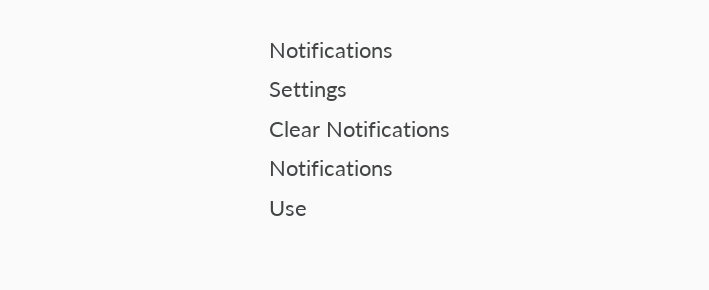Notifications
Settings
Clear Notifications
Notifications
Use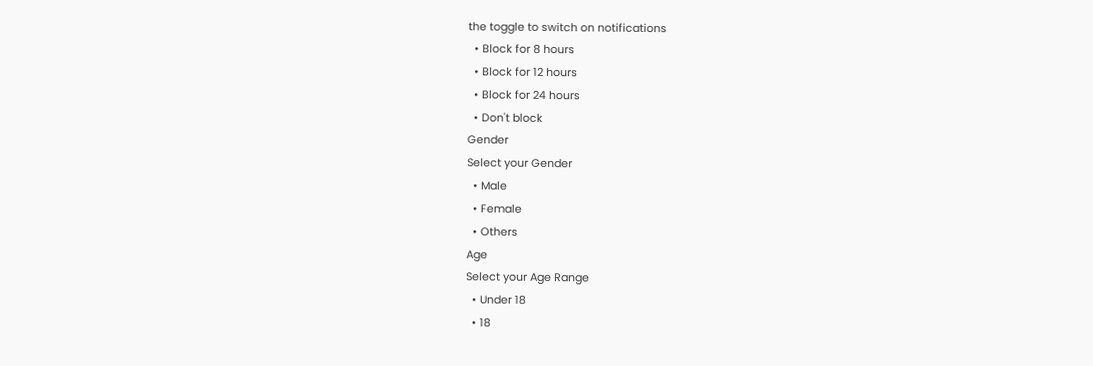the toggle to switch on notifications
  • Block for 8 hours
  • Block for 12 hours
  • Block for 24 hours
  • Don't block
Gender
Select your Gender
  • Male
  • Female
  • Others
Age
Select your Age Range
  • Under 18
  • 18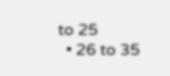to 25
  • 26 to 35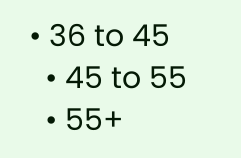• 36 to 45
  • 45 to 55
  • 55+